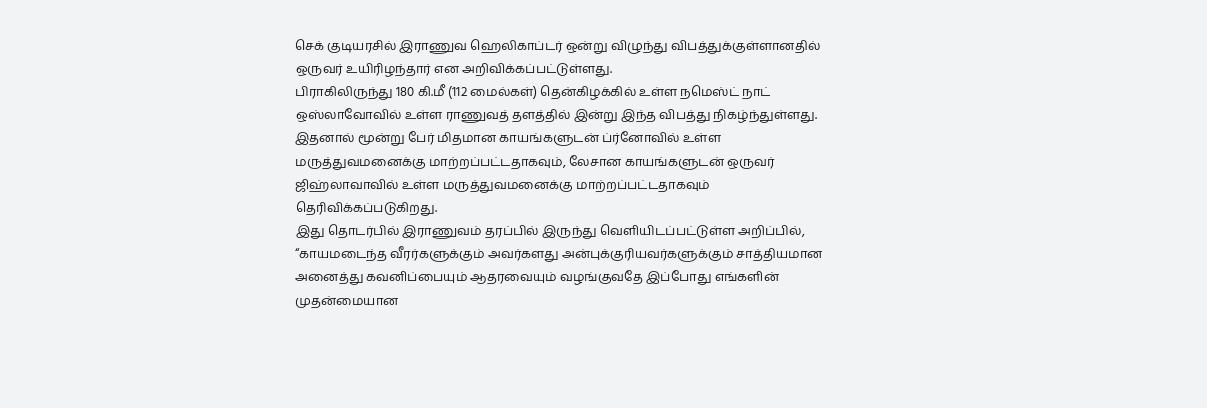செக் குடியரசில் இராணுவ ஹெலிகாப்டர் ஒன்று விழுந்து விபத்துக்குள்ளானதில் ஒருவர் உயிரிழந்தார் என அறிவிக்கப்பட்டுள்ளது.
பிராகிலிருந்து 180 கி.மீ (112 மைல்கள்) தென்கிழக்கில் உள்ள நமெஸ்ட் நாட் ஒஸ்லாவோவில் உள்ள ராணுவத் தளத்தில் இன்று இந்த விபத்து நிகழ்ந்துள்ளது.
இதனால் மூன்று பேர் மிதமான காயங்களுடன் ப்ர்னோவில் உள்ள மருத்துவமனைக்கு மாற்றப்பட்டதாகவும், லேசான காயங்களுடன் ஒருவர் ஜிஹ்லாவாவில் உள்ள மருத்துவமனைக்கு மாற்றப்பட்டதாகவும் தெரிவிக்கப்படுகிறது.
இது தொடர்பில் இராணுவம் தரப்பில் இருந்து வெளியிடப்பட்டுள்ள அறிப்பில், “காயமடைந்த வீரர்களுக்கும் அவர்களது அன்புக்குரியவர்களுக்கும் சாத்தியமான அனைத்து கவனிப்பையும் ஆதரவையும் வழங்குவதே இப்போது எங்களின் முதன்மையான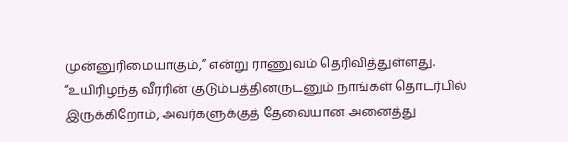முன்னுரிமையாகும்,” என்று ராணுவம் தெரிவித்துள்ளது.
“உயிரிழந்த வீரரின் குடும்பத்தினருடனும் நாங்கள் தொடர்பில் இருக்கிறோம், அவர்களுக்குத் தேவையான அனைத்து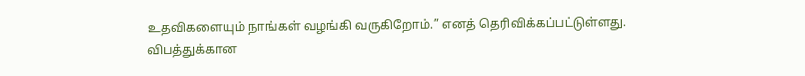உதவிகளையும் நாங்கள் வழங்கி வருகிறோம்.” எனத் தெரிவிக்கப்பட்டுள்ளது.
விபத்துக்கான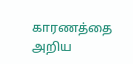காரணத்தை அறிய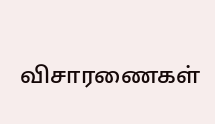விசாரணைகள்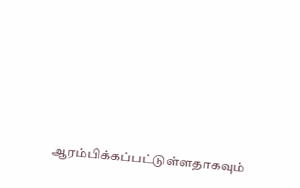ஆரம்பிக்கப்பட்டுள்ளதாகவும்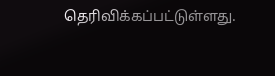தெரிவிக்கப்பட்டுள்ளது.